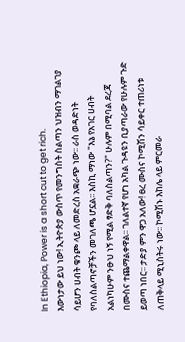In Ethiopia, Power is a short cut to get rich.
እውነታው ይህ ነው! ኢትዮጵያ ውስጥ የመንግስት ስልጣን ህዝብን ማገልገያ ሳይሆን ሀብት ቁንጮ ላይ ለመድረስ አቋራጭ ነው፡፡ ራስ ወዳድነት የባለስልጣኖቻችን መገለጫ ሆኗል፡፡ እስኪ ማነው "እኔ የአገር ሀብት አልነካሁም ንፁህ ነኝ የሚል ፃድቅ ባለስልጣን?" ሁሉም በሚባል ደረጃ በሙስና ተጨማልቀዋል፡፡ ገለልተኛ የሆነ አካል ጉዳዩን ቢያጣራው የሁሉም ጉድ ይወጣ ነበር፡፡ ታድያ ምን ዋጋ አለው! ፀረ ሙስና ኮሚሽን ሳይቀር ተጠሪነቱ ለጠቅላይ ሚኒስትሩ ነው፡፡ ኮሚሽኑ እከሌ ላይ ምርመራ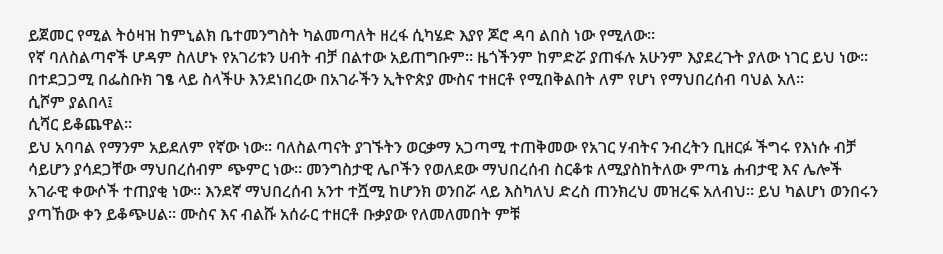ይጀመር የሚል ትዕዛዝ ከምኒልክ ቤተመንግስት ካልመጣለት ዘረፋ ሲካሄድ እያየ ጆሮ ዳባ ልበስ ነው የሚለው፡፡
የኛ ባለስልጣኖች ሆዳም ስለሆኑ የአገሪቱን ሀብት ብቻ በልተው አይጠግቡም፡፡ ዜጎችንም ከምድሯ ያጠፋሉ አሁንም እያደረጉት ያለው ነገር ይህ ነው፡፡
በተደጋጋሚ በፌስቡክ ገፄ ላይ ስላችሁ እንደነበረው በአገራችን ኢትዮጵያ ሙስና ተዘርቶ የሚበቅልበት ለም የሆነ የማህበረሰብ ባህል አለ፡፡
ሲሾም ያልበላ፤
ሲሻር ይቆጨዋል፡፡
ይህ አባባል የማንም አይደለም የኛው ነው፡፡ ባለስልጣናት ያገኙትን ወርቃማ አጋጣሚ ተጠቅመው የአገር ሃብትና ንብረትን ቢዘርፉ ችግሩ የእነሱ ብቻ ሳይሆን ያሳደጋቸው ማህበረሰብም ጭምር ነው፡፡ መንግስታዊ ሌቦችን የወለደው ማህበረሰብ ስርቆቱ ለሚያስከትለው ምጣኔ ሐብታዊ እና ሌሎች አገራዊ ቀውሶች ተጠያቂ ነው፡፡ እንደኛ ማህበረሰብ አንተ ተሿሚ ከሆንክ ወንበሯ ላይ እስካለህ ድረስ ጠንክረህ መዝረፍ አለብህ፡፡ ይህ ካልሆነ ወንበሩን ያጣኸው ቀን ይቆጭሀል፡፡ ሙስና እና ብልሹ አሰራር ተዘርቶ ቡቃያው የለመለመበት ምቹ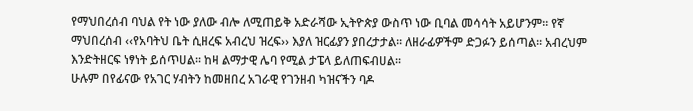የማህበረሰብ ባህል የት ነው ያለው ብሎ ለሚጠይቅ አድራሻው ኢትዮጵያ ውስጥ ነው ቢባል መሳሳት አይሆንም፡፡ የኛ ማህበረሰብ ‹‹የአባትህ ቤት ሲዘረፍ አብረህ ዝረፍ›› እያለ ዝርፊያን ያበረታታል፡፡ ለዘራፊዎችም ድጋፉን ይሰጣል፡፡ አብረህም እንድትዘርፍ ነፃነት ይሰጥሀል፡፡ ከዛ ልማታዊ ሌባ የሚል ታፔላ ይለጠፍብሀል፡፡
ሁሉም በየፊናው የአገር ሃብትን ከመዘበረ አገራዊ የገንዘብ ካዝናችን ባዶ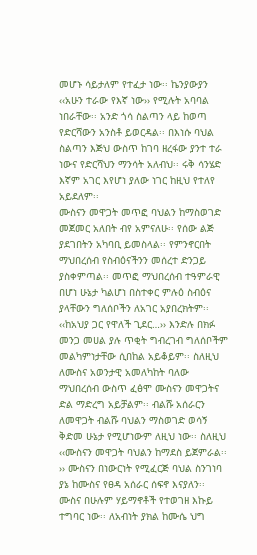መሆኑ ሳይታለም የተፈታ ነው፡፡ ኬንያውያን ‹‹አሁን ተራው የእኛ ነው›› የሚሉት አባባል ነበራቸው፡፡ አንድ ጎሳ ስልጣን ላይ ከወጣ የድርሻውን አንስቶ ይወርዳል፡፡ በእነሱ ባህል ስልጣን እጅህ ውስጥ ከገባ ዘረፋው ያንተ ተራ ነውና የድርሻህን ማንሳት አለብህ፡፡ ሩቅ ሳንሄድ እኛም አገር እየሆነ ያለው ነገር ከዚህ የተለየ አይደለም፡፡
ሙስናን መዋጋት መጥፎ ባህልን ከማስወገድ መጀመር አለበት ብየ አምናለሁ፡፡ የሰው ልጅ ያደገበትን አካባቢ ይመስላል፡፡ የምንኖርበት ማህበረሰብ የስብዕናችንን መሰረተ ድንጋይ ያስቀምጣል፡፡ መጥፎ ማህበረሰብ ተዓምራዊ በሆነ ሁኔታ ካልሆነ በስተቀር ምሉዕ ስብዕና ያላቸውን ግለሰቦችን ለአገር አያበረክትም፡፡ ‹‹ከአህያ ጋር የዋለች ጊደር…›› እንድሉ በክፉ መንጋ መሀል ያሉ ጥቂት ግብረገብ ግለሰቦችም መልካምነታቸው ሲበከል አይቆይም፡፡ ስለዚህ ለሙስና አወንታዊ አመለካከት ባለው ማህበረሰብ ውስጥ ፈፅሞ ሙስናን መዋጋትና ድል ማድረግ አይቻልም፡፡ ብልሹ አሰራርን ለመዋጋት ብልሹ ባህልን ማስወገድ ወሳኝ ቅድመ ሁኔታ የሚሆነውም ለዚህ ነው፡፡ ስለዚህ ‹‹ሙስናን መዋጋት ባህልን ከማደስ ይጀምራል፡፡›› ሙስናን በነውርነት የሚፈርጅ ባህል ስንገነባ ያኔ ከሙስና የፀዳ አሰራር ሰፍኖ እናያለን፡፡
ሙስና በሁሉም ሃይማኖቶች የተወገዘ እኩይ ተግባር ነው፡፡ ለአብነት ያክል ከሙሴ ህግ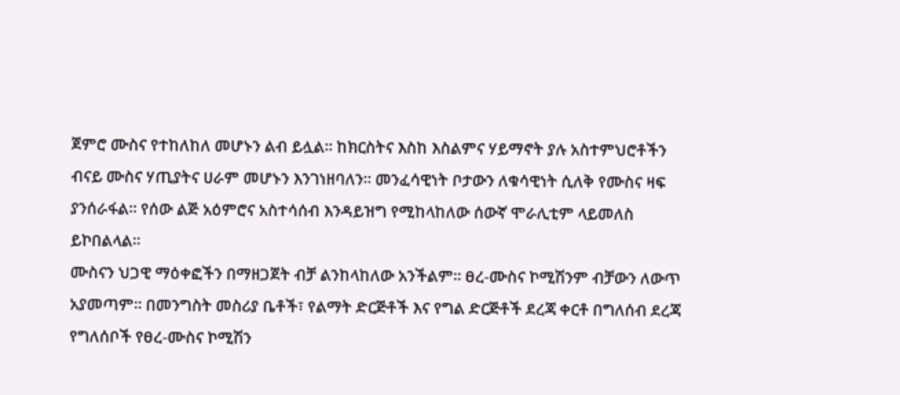ጀምሮ ሙስና የተከለከለ መሆኑን ልብ ይሏል፡፡ ከክርስትና እስከ እስልምና ሃይማኖት ያሉ አስተምህሮቶችን ብናይ ሙስና ሃጢያትና ሀራም መሆኑን እንገነዘባለን፡፡ መንፈሳዊነት ቦታውን ለቁሳዊነት ሲለቅ የሙስና ዛፍ ያንሰራፋል፡፡ የሰው ልጅ አዕምሮና አስተሳሰብ እንዳይዝግ የሚከላከለው ሰውኛ ሞራሊቲም ላይመለስ ይኮበልላል፡፡
ሙስናን ህጋዊ ማዕቀፎችን በማዘጋጀት ብቻ ልንከላከለው አንችልም፡፡ ፀረ-ሙስና ኮሚሽንም ብቻውን ለውጥ አያመጣም፡፡ በመንግስት መስሪያ ቤቶች፣ የልማት ድርጅቶች እና የግል ድርጅቶች ደረጃ ቀርቶ በግለሰብ ደረጃ የግለሰቦች የፀረ-ሙስና ኮሚሽን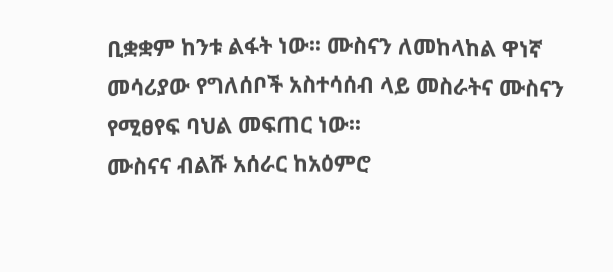ቢቋቋም ከንቱ ልፋት ነው፡፡ ሙስናን ለመከላከል ዋነኛ መሳሪያው የግለሰቦች አስተሳሰብ ላይ መስራትና ሙስናን የሚፀየፍ ባህል መፍጠር ነው፡፡
ሙስናና ብልሹ አሰራር ከአዕምሮ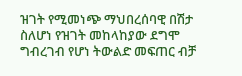ዝገት የሚመነጭ ማህበረሰባዊ በሽታ ስለሆነ የዝገት መከላከያው ደግሞ ግብረገብ የሆነ ትውልድ መፍጠር ብቻ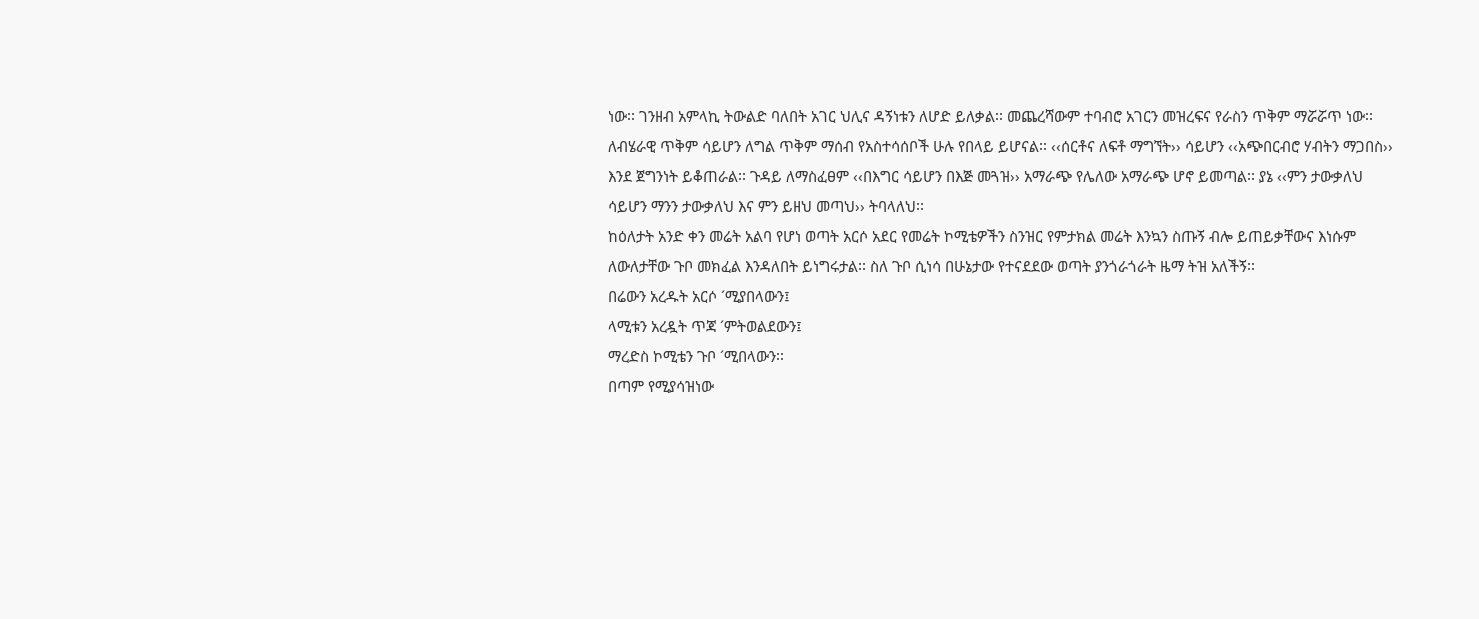ነው፡፡ ገንዘብ አምላኪ ትውልድ ባለበት አገር ህሊና ዳኝነቱን ለሆድ ይለቃል፡፡ መጨረሻውም ተባብሮ አገርን መዝረፍና የራስን ጥቅም ማሯሯጥ ነው፡፡ ለብሄራዊ ጥቅም ሳይሆን ለግል ጥቅም ማሰብ የአስተሳሰቦች ሁሉ የበላይ ይሆናል፡፡ ‹‹ሰርቶና ለፍቶ ማግኘት›› ሳይሆን ‹‹አጭበርብሮ ሃብትን ማጋበስ›› እንደ ጀግንነት ይቆጠራል፡፡ ጉዳይ ለማስፈፀም ‹‹በእግር ሳይሆን በእጅ መጓዝ›› አማራጭ የሌለው አማራጭ ሆኖ ይመጣል፡፡ ያኔ ‹‹ምን ታውቃለህ ሳይሆን ማንን ታውቃለህ እና ምን ይዘህ መጣህ›› ትባላለህ፡፡
ከዕለታት አንድ ቀን መሬት አልባ የሆነ ወጣት አርሶ አደር የመሬት ኮሚቴዎችን ስንዝር የምታክል መሬት እንኳን ስጡኝ ብሎ ይጠይቃቸውና እነሱም ለውለታቸው ጉቦ መክፈል እንዳለበት ይነግሩታል፡፡ ስለ ጉቦ ሲነሳ በሁኔታው የተናደደው ወጣት ያንጎራጎራት ዜማ ትዝ አለችኝ፡፡
በሬውን አረዱት አርሶ ´ሚያበላውን፤
ላሚቱን አረዷት ጥጃ ´ምትወልደውን፤
ማረድስ ኮሚቴን ጉቦ ´ሚበላውን፡፡
በጣም የሚያሳዝነው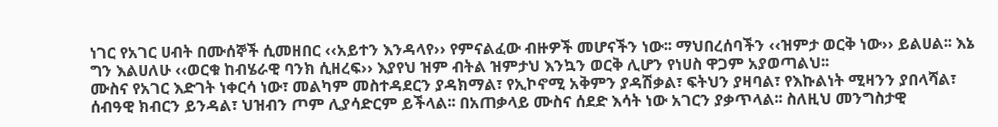ነገር የአገር ሀብት በሙሰኞች ሲመዘበር ‹‹አይተን እንዳላየ›› የምናልፈው ብዙዎች መሆናችን ነው፡፡ ማህበረሰባችን ‹‹ዝምታ ወርቅ ነው›› ይልሀል፡፡ እኔ ግን እልሀለሁ ‹‹ወርቁ ከብሄራዊ ባንክ ሲዘረፍ›› እያየህ ዝም ብትል ዝምታህ እንኳን ወርቅ ሊሆን የነሀስ ዋጋም አያወጣልህ፡፡
ሙስና የአገር እድገት ነቀርሳ ነው፣ መልካም መስተዳደርን ያዳክማል፣ የኢኮኖሚ አቅምን ያዳሽቃል፣ ፍትህን ያዛባል፣ የእኩልነት ሚዛንን ያበላሻል፣ ሰብዓዊ ክብርን ይንዳል፣ ህዝብን ጦም ሊያሳድርም ይችላል፡፡ በአጠቃላይ ሙስና ሰደድ እሳት ነው አገርን ያቃጥላል፡፡ ስለዚህ መንግስታዊ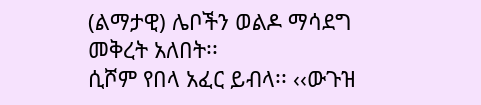(ልማታዊ) ሌቦችን ወልዶ ማሳደግ መቅረት አለበት፡፡
ሲሾም የበላ አፈር ይብላ፡፡ ‹‹ውጉዝ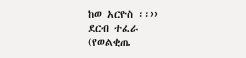ከወ አርዮስ ፡፡››
ደርብ ተፈራ
(የወልቂጤ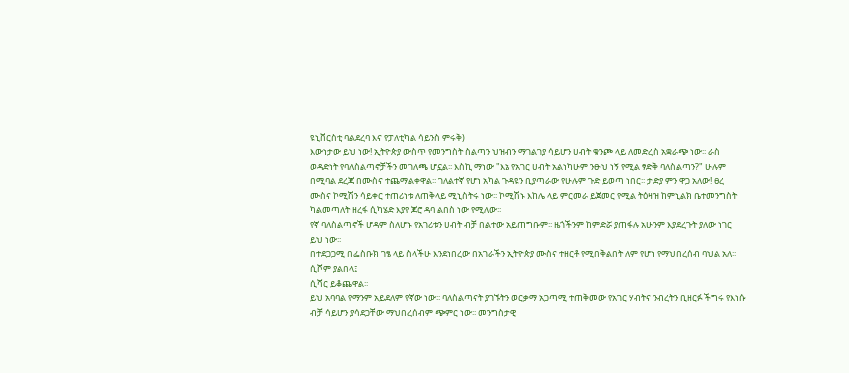ዩኒቨርስቲ ባልደረባ እና የፓለቲካል ሳይንስ ምሩቅ)
እውነታው ይህ ነው! ኢትዮጵያ ውስጥ የመንግስት ስልጣን ህዝብን ማገልገያ ሳይሆን ሀብት ቁንጮ ላይ ለመድረስ አቋራጭ ነው፡፡ ራስ ወዳድነት የባለስልጣኖቻችን መገለጫ ሆኗል፡፡ እስኪ ማነው "እኔ የአገር ሀብት አልነካሁም ንፁህ ነኝ የሚል ፃድቅ ባለስልጣን?" ሁሉም በሚባል ደረጃ በሙስና ተጨማልቀዋል፡፡ ገለልተኛ የሆነ አካል ጉዳዩን ቢያጣራው የሁሉም ጉድ ይወጣ ነበር፡፡ ታድያ ምን ዋጋ አለው! ፀረ ሙስና ኮሚሽን ሳይቀር ተጠሪነቱ ለጠቅላይ ሚኒስትሩ ነው፡፡ ኮሚሽኑ እከሌ ላይ ምርመራ ይጀመር የሚል ትዕዛዝ ከምኒልክ ቤተመንግስት ካልመጣለት ዘረፋ ሲካሄድ እያየ ጆሮ ዳባ ልበስ ነው የሚለው፡፡
የኛ ባለስልጣኖች ሆዳም ስለሆኑ የአገሪቱን ሀብት ብቻ በልተው አይጠግቡም፡፡ ዜጎችንም ከምድሯ ያጠፋሉ አሁንም እያደረጉት ያለው ነገር ይህ ነው፡፡
በተደጋጋሚ በፌስቡክ ገፄ ላይ ስላችሁ እንደነበረው በአገራችን ኢትዮጵያ ሙስና ተዘርቶ የሚበቅልበት ለም የሆነ የማህበረሰብ ባህል አለ፡፡
ሲሾም ያልበላ፤
ሲሻር ይቆጨዋል፡፡
ይህ አባባል የማንም አይደለም የኛው ነው፡፡ ባለስልጣናት ያገኙትን ወርቃማ አጋጣሚ ተጠቅመው የአገር ሃብትና ንብረትን ቢዘርፉ ችግሩ የእነሱ ብቻ ሳይሆን ያሳደጋቸው ማህበረሰብም ጭምር ነው፡፡ መንግስታዊ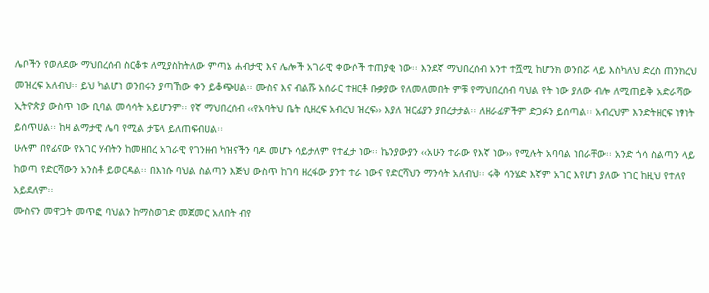ሌቦችን የወለደው ማህበረሰብ ስርቆቱ ለሚያስከትለው ምጣኔ ሐብታዊ እና ሌሎች አገራዊ ቀውሶች ተጠያቂ ነው፡፡ እንደኛ ማህበረሰብ አንተ ተሿሚ ከሆንክ ወንበሯ ላይ እስካለህ ድረስ ጠንክረህ መዝረፍ አለብህ፡፡ ይህ ካልሆነ ወንበሩን ያጣኸው ቀን ይቆጭሀል፡፡ ሙስና እና ብልሹ አሰራር ተዘርቶ ቡቃያው የለመለመበት ምቹ የማህበረሰብ ባህል የት ነው ያለው ብሎ ለሚጠይቅ አድራሻው ኢትዮጵያ ውስጥ ነው ቢባል መሳሳት አይሆንም፡፡ የኛ ማህበረሰብ ‹‹የአባትህ ቤት ሲዘረፍ አብረህ ዝረፍ›› እያለ ዝርፊያን ያበረታታል፡፡ ለዘራፊዎችም ድጋፉን ይሰጣል፡፡ አብረህም እንድትዘርፍ ነፃነት ይሰጥሀል፡፡ ከዛ ልማታዊ ሌባ የሚል ታፔላ ይለጠፍብሀል፡፡
ሁሉም በየፊናው የአገር ሃብትን ከመዘበረ አገራዊ የገንዘብ ካዝናችን ባዶ መሆኑ ሳይታለም የተፈታ ነው፡፡ ኬንያውያን ‹‹አሁን ተራው የእኛ ነው›› የሚሉት አባባል ነበራቸው፡፡ አንድ ጎሳ ስልጣን ላይ ከወጣ የድርሻውን አንስቶ ይወርዳል፡፡ በእነሱ ባህል ስልጣን እጅህ ውስጥ ከገባ ዘረፋው ያንተ ተራ ነውና የድርሻህን ማንሳት አለብህ፡፡ ሩቅ ሳንሄድ እኛም አገር እየሆነ ያለው ነገር ከዚህ የተለየ አይደለም፡፡
ሙስናን መዋጋት መጥፎ ባህልን ከማስወገድ መጀመር አለበት ብየ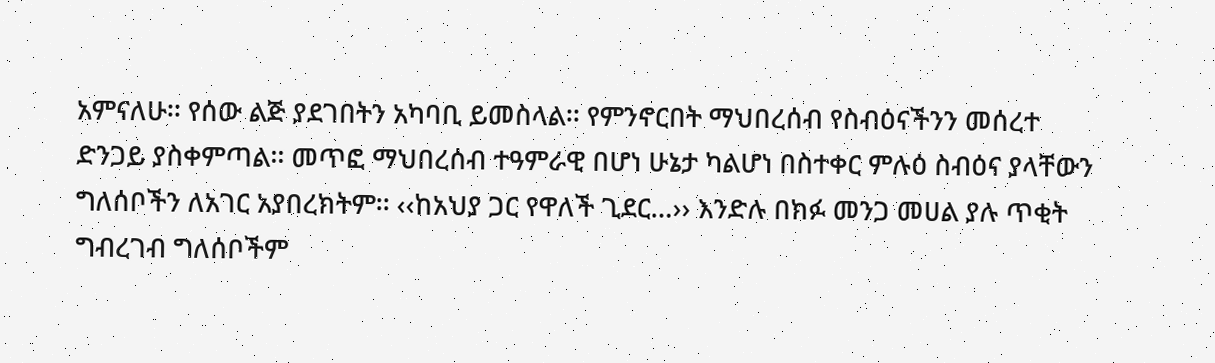አምናለሁ፡፡ የሰው ልጅ ያደገበትን አካባቢ ይመስላል፡፡ የምንኖርበት ማህበረሰብ የስብዕናችንን መሰረተ ድንጋይ ያስቀምጣል፡፡ መጥፎ ማህበረሰብ ተዓምራዊ በሆነ ሁኔታ ካልሆነ በስተቀር ምሉዕ ስብዕና ያላቸውን ግለሰቦችን ለአገር አያበረክትም፡፡ ‹‹ከአህያ ጋር የዋለች ጊደር…›› እንድሉ በክፉ መንጋ መሀል ያሉ ጥቂት ግብረገብ ግለሰቦችም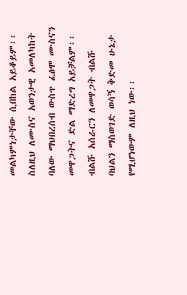መልካምነታቸው ሲበከል አይቆይም፡፡ ስለዚህ ለሙስና አወንታዊ አመለካከት ባለው ማህበረሰብ ውስጥ ፈፅሞ ሙስናን መዋጋትና ድል ማድረግ አይቻልም፡፡ ብልሹ አሰራርን ለመዋጋት ብልሹ ባህልን ማስወገድ ወሳኝ ቅድመ ሁኔታ የሚሆነውም ለዚህ ነው፡፡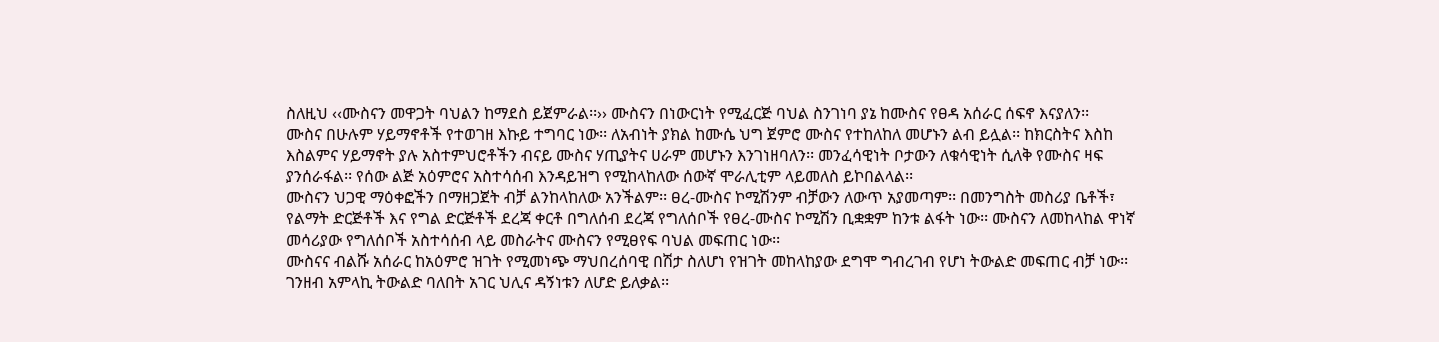ስለዚህ ‹‹ሙስናን መዋጋት ባህልን ከማደስ ይጀምራል፡፡›› ሙስናን በነውርነት የሚፈርጅ ባህል ስንገነባ ያኔ ከሙስና የፀዳ አሰራር ሰፍኖ እናያለን፡፡
ሙስና በሁሉም ሃይማኖቶች የተወገዘ እኩይ ተግባር ነው፡፡ ለአብነት ያክል ከሙሴ ህግ ጀምሮ ሙስና የተከለከለ መሆኑን ልብ ይሏል፡፡ ከክርስትና እስከ እስልምና ሃይማኖት ያሉ አስተምህሮቶችን ብናይ ሙስና ሃጢያትና ሀራም መሆኑን እንገነዘባለን፡፡ መንፈሳዊነት ቦታውን ለቁሳዊነት ሲለቅ የሙስና ዛፍ ያንሰራፋል፡፡ የሰው ልጅ አዕምሮና አስተሳሰብ እንዳይዝግ የሚከላከለው ሰውኛ ሞራሊቲም ላይመለስ ይኮበልላል፡፡
ሙስናን ህጋዊ ማዕቀፎችን በማዘጋጀት ብቻ ልንከላከለው አንችልም፡፡ ፀረ-ሙስና ኮሚሽንም ብቻውን ለውጥ አያመጣም፡፡ በመንግስት መስሪያ ቤቶች፣ የልማት ድርጅቶች እና የግል ድርጅቶች ደረጃ ቀርቶ በግለሰብ ደረጃ የግለሰቦች የፀረ-ሙስና ኮሚሽን ቢቋቋም ከንቱ ልፋት ነው፡፡ ሙስናን ለመከላከል ዋነኛ መሳሪያው የግለሰቦች አስተሳሰብ ላይ መስራትና ሙስናን የሚፀየፍ ባህል መፍጠር ነው፡፡
ሙስናና ብልሹ አሰራር ከአዕምሮ ዝገት የሚመነጭ ማህበረሰባዊ በሽታ ስለሆነ የዝገት መከላከያው ደግሞ ግብረገብ የሆነ ትውልድ መፍጠር ብቻ ነው፡፡ ገንዘብ አምላኪ ትውልድ ባለበት አገር ህሊና ዳኝነቱን ለሆድ ይለቃል፡፡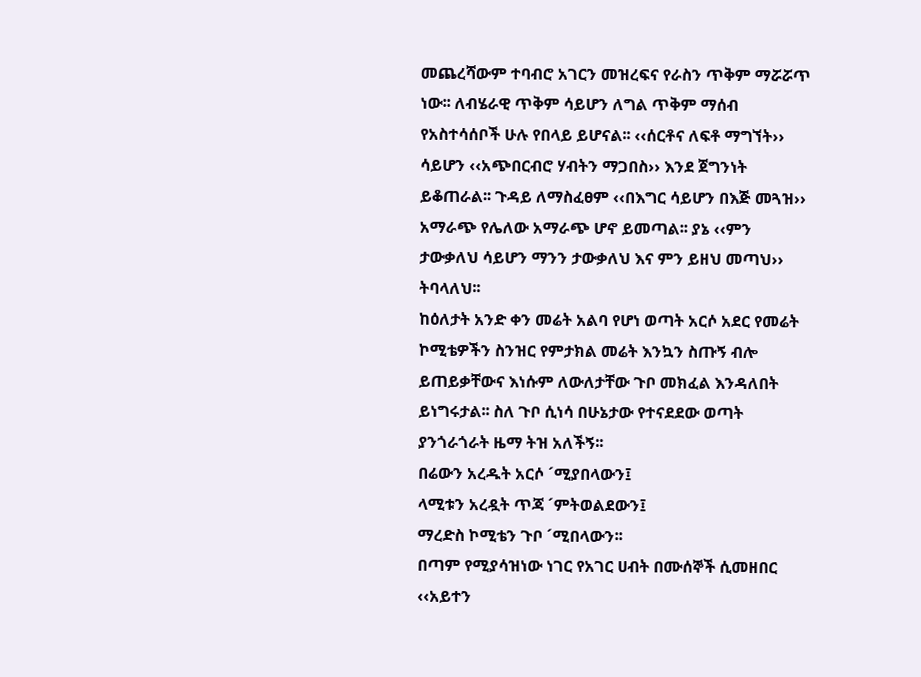መጨረሻውም ተባብሮ አገርን መዝረፍና የራስን ጥቅም ማሯሯጥ ነው፡፡ ለብሄራዊ ጥቅም ሳይሆን ለግል ጥቅም ማሰብ የአስተሳሰቦች ሁሉ የበላይ ይሆናል፡፡ ‹‹ሰርቶና ለፍቶ ማግኘት›› ሳይሆን ‹‹አጭበርብሮ ሃብትን ማጋበስ›› እንደ ጀግንነት ይቆጠራል፡፡ ጉዳይ ለማስፈፀም ‹‹በእግር ሳይሆን በእጅ መጓዝ›› አማራጭ የሌለው አማራጭ ሆኖ ይመጣል፡፡ ያኔ ‹‹ምን ታውቃለህ ሳይሆን ማንን ታውቃለህ እና ምን ይዘህ መጣህ›› ትባላለህ፡፡
ከዕለታት አንድ ቀን መሬት አልባ የሆነ ወጣት አርሶ አደር የመሬት ኮሚቴዎችን ስንዝር የምታክል መሬት እንኳን ስጡኝ ብሎ ይጠይቃቸውና እነሱም ለውለታቸው ጉቦ መክፈል እንዳለበት ይነግሩታል፡፡ ስለ ጉቦ ሲነሳ በሁኔታው የተናደደው ወጣት ያንጎራጎራት ዜማ ትዝ አለችኝ፡፡
በሬውን አረዱት አርሶ ´ሚያበላውን፤
ላሚቱን አረዷት ጥጃ ´ምትወልደውን፤
ማረድስ ኮሚቴን ጉቦ ´ሚበላውን፡፡
በጣም የሚያሳዝነው ነገር የአገር ሀብት በሙሰኞች ሲመዘበር ‹‹አይተን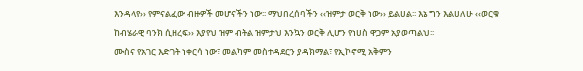እንዳላየ›› የምናልፈው ብዙዎች መሆናችን ነው፡፡ ማህበረሰባችን ‹‹ዝምታ ወርቅ ነው›› ይልሀል፡፡ እኔ ግን እልሀለሁ ‹‹ወርቁ ከብሄራዊ ባንክ ሲዘረፍ›› እያየህ ዝም ብትል ዝምታህ እንኳን ወርቅ ሊሆን የነሀስ ዋጋም አያወጣልህ፡፡
ሙስና የአገር እድገት ነቀርሳ ነው፣ መልካም መስተዳደርን ያዳክማል፣ የኢኮኖሚ አቅምን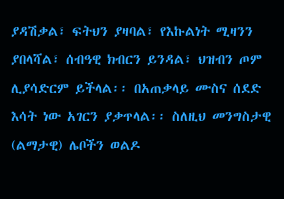ያዳሽቃል፣ ፍትህን ያዛባል፣ የእኩልነት ሚዛንን ያበላሻል፣ ሰብዓዊ ክብርን ይንዳል፣ ህዝብን ጦም ሊያሳድርም ይችላል፡፡ በአጠቃላይ ሙስና ሰደድ እሳት ነው አገርን ያቃጥላል፡፡ ስለዚህ መንግስታዊ (ልማታዊ) ሌቦችን ወልዶ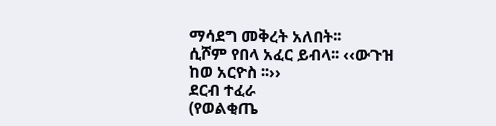ማሳደግ መቅረት አለበት፡፡
ሲሾም የበላ አፈር ይብላ፡፡ ‹‹ውጉዝ ከወ አርዮስ ፡፡››
ደርብ ተፈራ
(የወልቂጤ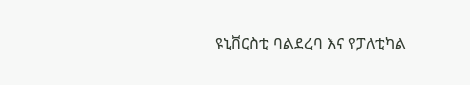ዩኒቨርስቲ ባልደረባ እና የፓለቲካል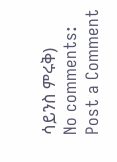ሳይንስ ምሩቅ)
No comments:
Post a Comment